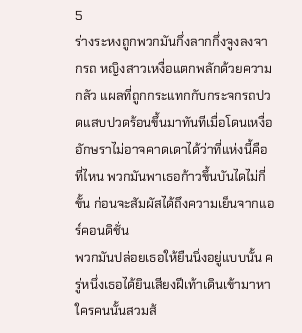5
ร่างระหงถูกพวกมันกึ่งลากกึ่งจูงลงจากรถ หญิงสาวเหงื่อแตกพลักด้วยความกลัว แผลที่ถูกกระแทกกับกระจกรถปวดแสบปวดร้อนขึ้นมาทันทีเมื่อโดนเหงื่อ
อักษราไม่อาจคาดเดาได้ว่าที่แห่งนี้คือที่ไหน พวกมันพาเธอก้าวขึ้นบันไดไม่กี่ขั้น ก่อนจะสัมผัสได้ถึงความเย็นจากแอร์คอนดิชั่น
พวกมันปล่อยเธอให้ยืนนิ่งอยู่แบบนั้น ครู่หนึ่งเธอได้ยินเสียงฝีเท้าเดินเข้ามาหา ใครคนนั้นสวมส้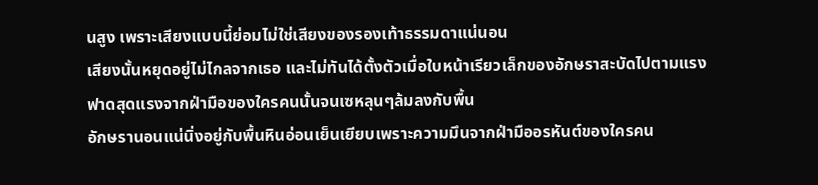นสูง เพราะเสียงแบบนี้ย่อมไม่ใช่เสียงของรองเท้าธรรมดาแน่นอน
เสียงนั้นหยุดอยู่ไม่ไกลจากเธอ และไม่ทันได้ตั้งตัวเมื่อใบหน้าเรียวเล็กของอักษราสะบัดไปตามแรงฟาดสุดแรงจากฝ่ามือของใครคนนั้นจนเซหลุนๆล้มลงกับพื้น
อักษรานอนแน่นิ่งอยู่กับพื้นหินอ่อนเย็นเยียบเพราะความมึนจากฝ่ามืออรหันต์ของใครคน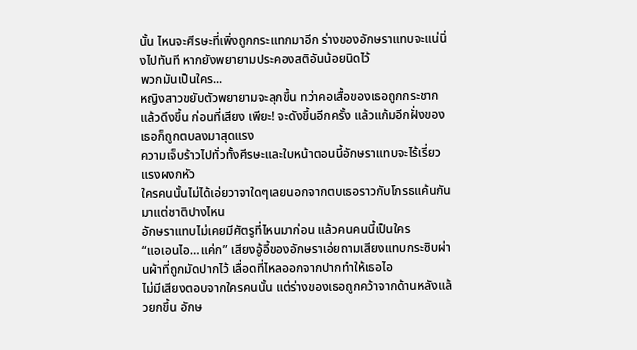นั้น ไหนจะศีรษะที่เพิ่งถูกกระแทกมาอีก ร่างของอักษราแทบจะแน่นิ่งไปทันที หากยังพยายามประคองสติอันน้อยนิดไว้
พวกมันเป็นใคร...
หญิงสาวขยับตัวพยายามจะลุกขึ้น ทว่าคอเสื้อของเธอถูกกระชากแล้วดึงขึ้น ก่อนที่เสียง เพียะ! จะดังขึ้นอีกครั้ง แล้วแก้มอีกฝั่งของเธอก็ถูกตบลงมาสุดแรง
ความเจ็บร้าวไปทั่วทั้งศีรษะและใบหน้าตอนนี้อักษราแทบจะไร้เรี่ยวแรงผงกหัว
ใครคนนั้นไม่ได้เอ่ยวาจาใดๆเลยนอกจากตบเธอราวกับโกรธแค้นกันมาแต่ชาติปางไหน
อักษราแทบไม่เคยมีศัตรูที่ไหนมาก่อน แล้วคนคนนี้เป็นใคร
“แอเอนไอ…แค่ก” เสียงอู้อี้ของอักษราเอ่ยถามเสียงแทบกระซิบผ่านผ้าที่ถูกมัดปากไว้ เลื่อดที่ไหลออกจากปากทำให้เธอไอ
ไม่มีเสียงตอบจากใครคนนั้น แต่ร่างของเธอถูกคว้าจากด้านหลังแล้วยกขึ้น อักษ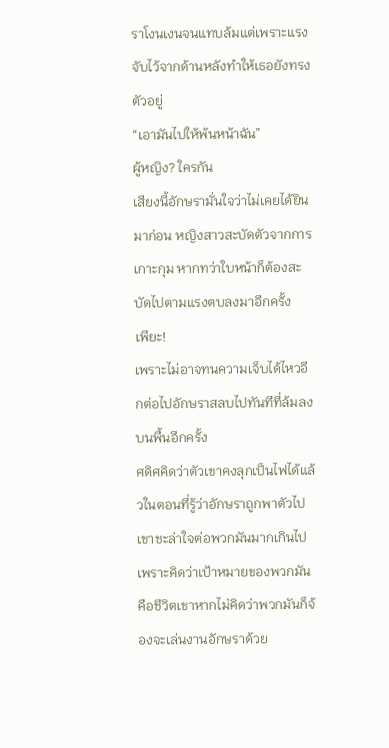ราโงนเงนจนแทบล้มแต่เพราะแรงจับไว้จากด้านหลังทำให้เธอยังทรงตัวอยู่
“เอามันไปให้พ้นหน้าฉัน”
ผู้หญิง? ใครกัน
เสียงนี้อักษรามั่นใจว่าไม่เคยได้ยินมาก่อน หญิงสาวสะบัดตัวจากการเกาะกุม หากทว่าใบหน้าก็ต้องสะบัดไปตามแรงตบลงมาอีกครั้ง
เพียะ!
เพราะไม่อาจทนความเจ็บได้ไหวอีกต่อไปอักษราสลบไปทันทีที่ล้มลงบนพื้นอีกครั้ง
ศดิศคิดว่าตัวเขาคงลุกเป็นไฟได้แล้วในตอนที่รู้ว่าอักษราถูกพาตัวไป เขาชะล่าใจต่อพวกมันมากเกินไป เพราะคิดว่าเป้าหมายของพวกมันคือชีวิตเขาหากไม่คิดว่าพวกมันก็จ้องจะเล่นงานอักษราด้วย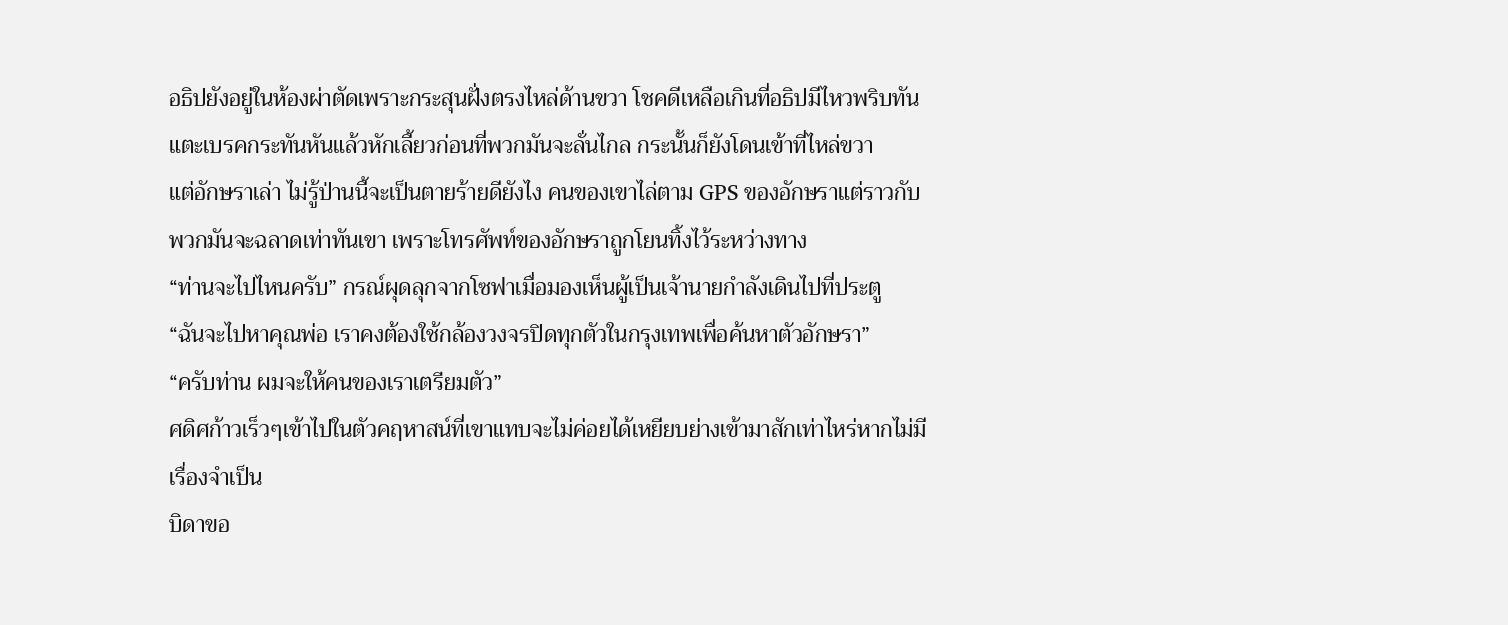อธิปยังอยู่ในห้องผ่าตัดเพราะกระสุนฝั่งตรงไหล่ด้านขวา โชคดีเหลือเกินที่อธิปมีไหวพริบทัน แตะเบรคกระทันหันแล้วหักเลี้ยวก่อนที่พวกมันจะลั่นไกล กระนั้นก็ยังโดนเข้าที่ไหล่ขวา
แต่อักษราเล่า ไม่รู้ป่านนี้จะเป็นตายร้ายดียังไง คนของเขาไล่ตาม GPS ของอักษราแต่ราวกับพวกมันจะฉลาดเท่าทันเขา เพราะโทรศัพท์ของอักษราถูกโยนทิ้งไว้ระหว่างทาง
“ท่านจะไปไหนครับ” กรณ์ผุดลุกจากโซฟาเมื่อมองเห็นผู้เป็นเจ้านายกำลังเดินไปที่ประตู
“ฉันจะไปหาคุณพ่อ เราคงต้องใช้กล้องวงจรปิดทุกตัวในกรุงเทพเพื่อค้นหาตัวอักษรา”
“ครับท่าน ผมจะให้คนของเราเตรียมตัว”
ศดิศก้าวเร็วๆเข้าไปในตัวคฤหาสน์ที่เขาแทบจะไม่ค่อยได้เหยียบย่างเข้ามาสักเท่าไหร่หากไม่มีเรื่องจำเป็น
บิดาขอ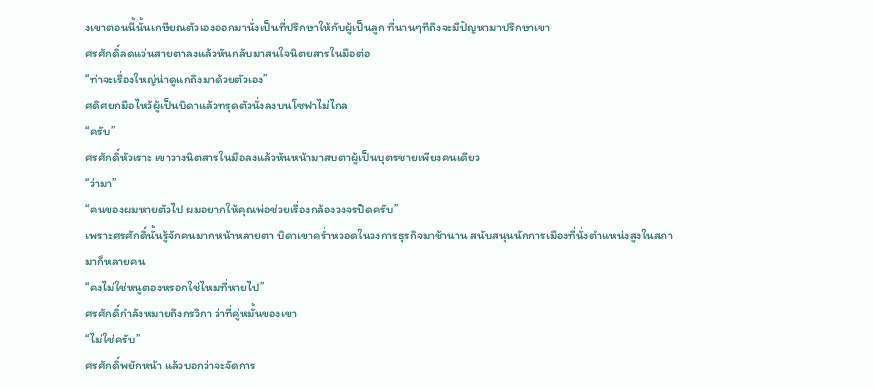งเขาตอนนี้นั้นเกษียณตัวเองออกมานั่งเป็นที่ปรึกษาให้กับผู้เป็นลูก ที่นานๆทีถึงจะมีปัญหามาปรึกษาเขา
ศรศักดิ์ลดแว่นสายตาลงแล้วหันกลับมาสนใจนิตยสารในมือต่อ
“ท่าจะเรื่องใหญ่น่าดูแกถึงมาด้วยตัวเอง”
ศดิศยกมือไหว้ผู้เป็นบิดาแล้วทรุดตัวนั่งลงบนโซฟาไม่ไกล
“ครับ”
ศรศักดิ์หัวเราะ เขาวางนิตสารในมือลงแล้วหันหน้ามาสบตาผู้เป็นบุตรชายเพียงคนเดียว
“ว่ามา”
“คนของผมหายตัวไป ผมอยากให้คุณพ่อช่วยเรื่องกล้องวงจรปิดครับ”
เพราะศรศักดิ์นั้นรู้จักคนมากหน้าหลายตา บิดาเขาคร่ำหวอดในวงการธุรกิจมาช้านาน สนับสนุนนักการเมืองที่นั่งตำแหน่งสูงในสภามาก็หลายคน
“คงไม่ใช่หนูตองหรอกใช่ไหมที่หายไป”
ศรศักดิ์กำลังหมายถึงกรวิกา ว่าที่คู่หมั้นของเขา
“ไม่ใช่ครับ”
ศรศักดิ์พยักหน้า แล้วบอกว่าจะจัดการ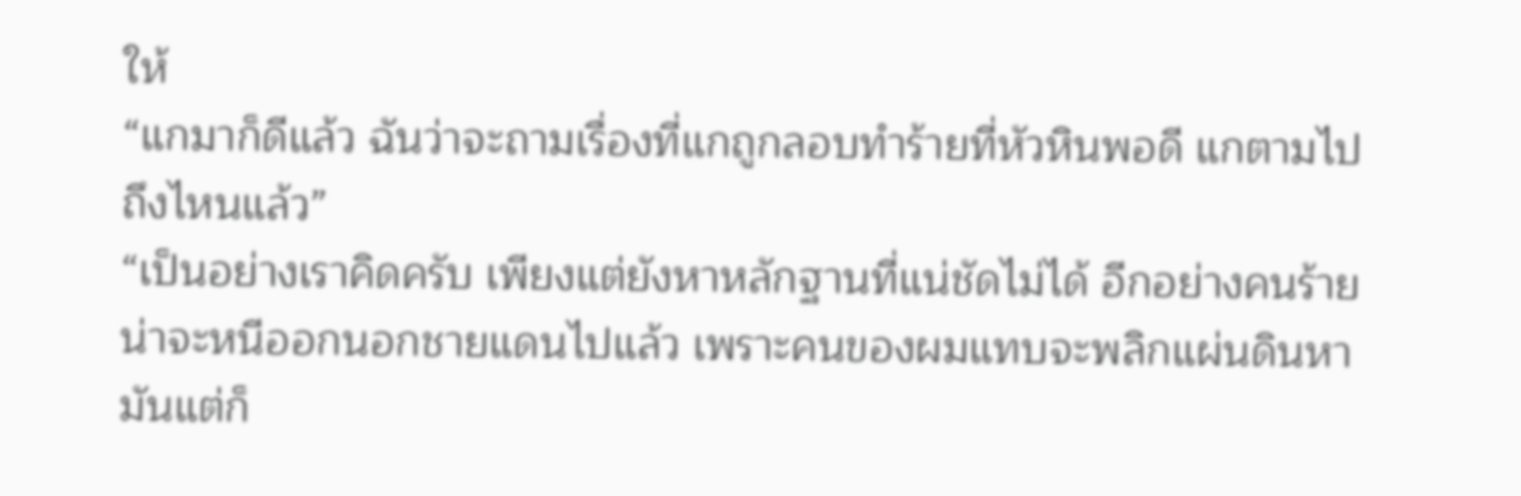ให้
“แกมาก็ดีแล้ว ฉันว่าจะถามเรื่องที่แกถูกลอบทำร้ายที่หัวหินพอดี แกตามไปถึงไหนแล้ว”
“เป็นอย่างเราคิดครับ เพียงแต่ยังหาหลักฐานที่แน่ชัดไม่ได้ อีกอย่างคนร้ายน่าจะหนีออกนอกชายแดนไปแล้ว เพราะคนของผมแทบจะพลิกแผ่นดินหามันแต่ก็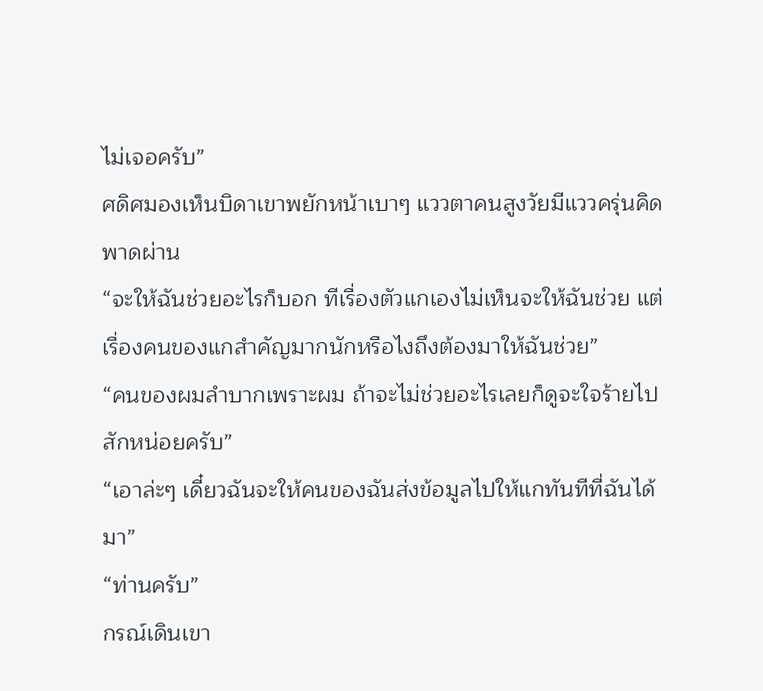ไม่เจอครับ”
ศดิศมองเห็นบิดาเขาพยักหน้าเบาๆ แววตาคนสูงวัยมีแววครุ่นคิดพาดผ่าน
“จะให้ฉันช่วยอะไรก็บอก ทีเรื่องตัวแกเองไม่เห็นจะให้ฉันช่วย แต่เรื่องคนของแกสำคัญมากนักหรือไงถึงต้องมาให้ฉันช่วย”
“คนของผมลำบากเพราะผม ถ้าจะไม่ช่วยอะไรเลยก็ดูจะใจร้ายไปสักหน่อยครับ”
“เอาล่ะๆ เดี๋ยวฉันจะให้คนของฉันส่งข้อมูลไปให้แกทันทีที่ฉันได้มา”
“ท่านครับ”
กรณ์เดินเขา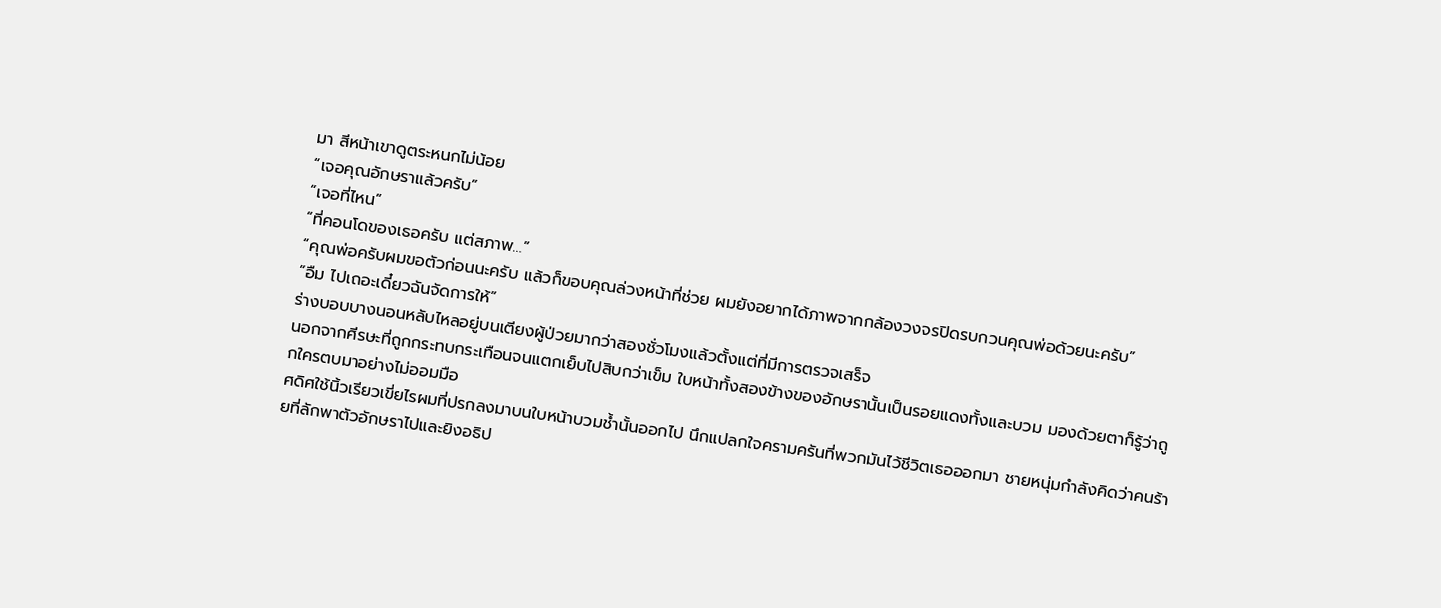มา สีหน้าเขาดูตระหนกไม่น้อย
“เจอคุณอักษราแล้วครับ”
“เจอที่ไหน”
“ที่คอนโดของเธอครับ แต่สภาพ…”
“คุณพ่อครับผมขอตัวก่อนนะครับ แล้วก็ขอบคุณล่วงหน้าที่ช่วย ผมยังอยากได้ภาพจากกล้องวงจรปิดรบกวนคุณพ่อด้วยนะครับ”
“อืม ไปเถอะเดี๋ยวฉันจัดการให้”
ร่างบอบบางนอนหลับไหลอยู่บนเตียงผู้ป่วยมากว่าสองชั่วโมงแล้วตั้งแต่ที่มีการตรวจเสร็จ
นอกจากศีรษะที่ถูกกระทบกระเทือนจนแตกเย็บไปสิบกว่าเข็ม ใบหน้าทั้งสองข้างของอักษรานั้นเป็นรอยแดงทั้งและบวม มองด้วยตาก็รู้ว่าถูกใครตบมาอย่างไม่ออมมือ
ศดิศใช้นิ้วเรียวเขี่ยไรผมที่ปรกลงมาบนใบหน้าบวมช้ำนั้นออกไป นึกแปลกใจครามครันที่พวกมันไว้ชีวิตเธอออกมา ชายหนุ่มกำลังคิดว่าคนร้ายที่ลักพาตัวอักษราไปและยิงอธิป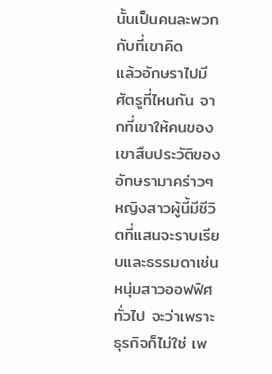นั้นเป็นคนละพวกกับที่เขาคิด
แล้วอักษราไปมีศัตรูที่ไหนกัน จากที่เขาให้คนของเขาสืบประวัติของอักษรามาคร่าวๆ หญิงสาวผู้นี้มีชีวิตที่แสนจะราบเรียบและธรรมดาเช่นหนุ่มสาวออฟฟิศทั่วไป จะว่าเพราะธุรกิจก็ไม่ใช่ เพ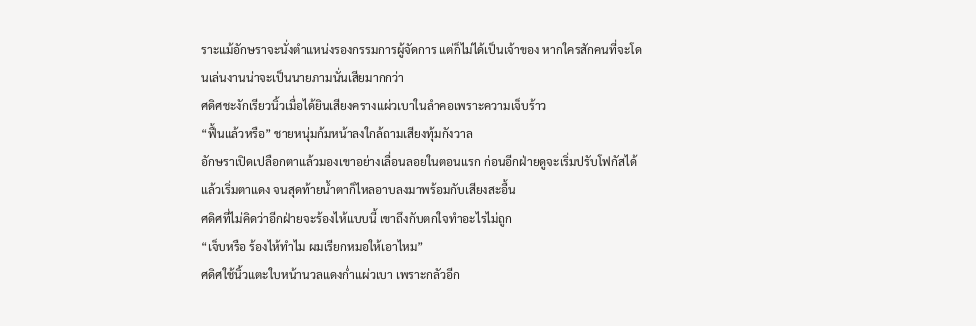ราะแม้อักษราจะนั่งตำแหน่งรองกรรมการผู้จัดการ แต่ก็ไม่ได้เป็นเจ้าของ หากใครสักคนที่จะโดนเล่นงานน่าจะเป็นนายภามนั่นเสียมากกว่า
ศดิศชะงักเรียวนิ้วเมื่อได้ยินเสียงครางแผ่วเบาในลำคอเพราะความเจ็บร้าว
“ฟื้นแล้วหรือ” ชายหนุ่มก้มหน้าลงใกล้ถามเสียงทุ้มกังวาล
อักษราเปิดเปลือกตาแล้วมองเขาอย่างเลื่อนลอยในตอนแรก ก่อนอีกฝ่ายดูจะเริ่มปรับโฟกัสได้แล้วเริ่มตาแดง จนสุดท้ายน้ำตาก็ไหลอาบลงมาพร้อมกับเสียงสะอื้น
ศดิศที่ไม่คิดว่าอีกฝ่ายจะร้องไห้แบบนี้ เขาถึงกับตกใจทำอะไรไม่ถูก
“เจ็บหรือ ร้องไห้ทำไม ผมเรียกหมอให้เอาไหม”
ศดิศใช้นิ้วแตะใบหน้านวลแดงก่ำแผ่วเบา เพราะกลัวอีก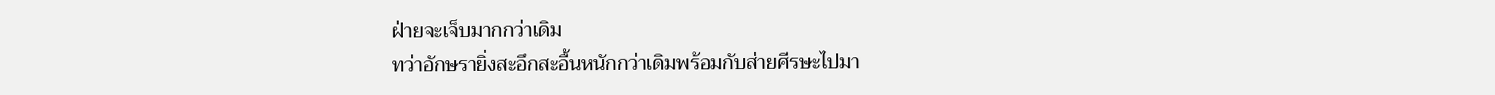ฝ่ายจะเจ็บมากกว่าเดิม
ทว่าอักษรายิ่งสะอึกสะอื้นหนักกว่าเดิมพร้อมกับส่ายศีรษะไปมา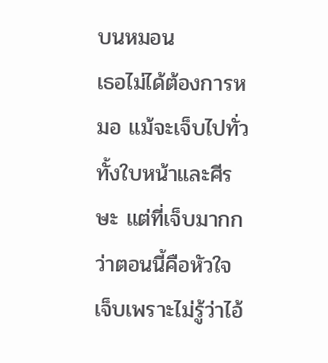บนหมอน
เธอไม่ได้ต้องการหมอ แม้จะเจ็บไปทั่วทั้งใบหน้าและศีรษะ แต่ที่เจ็บมากกว่าตอนนี้คือหัวใจ เจ็บเพราะไม่รู้ว่าไอ้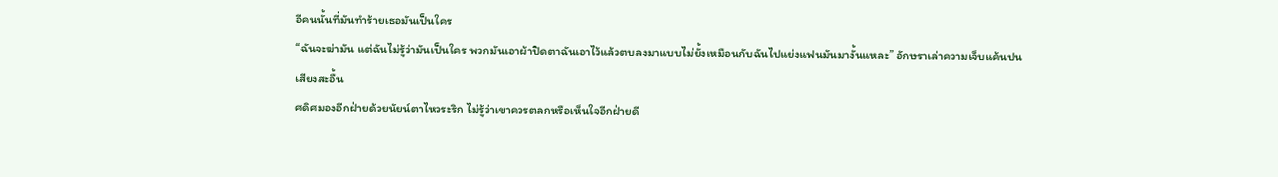อีคนนั้นที่มันทำร้ายเธอมันเป็นใคร
“ฉันจะฆ่ามัน แต่ฉันไม่รู้ว่ามันเป็นใคร พวกมันเอาผ้าปิดตาฉันเอาไว้แล้วตบลงมาแบบไม่ยั้งเหมือนกับฉันไปแย่งแฟนมันมางั้นแหละ” อักษราเล่าความเจ็บแค้นปนเสียงสะอื้น
ศดิศมองอีกฝ่ายด้วยนัยน์ตาไหวระริก ไม่รู้ว่าเขาควรตลกหรือเห็นใจอีกฝ่ายดี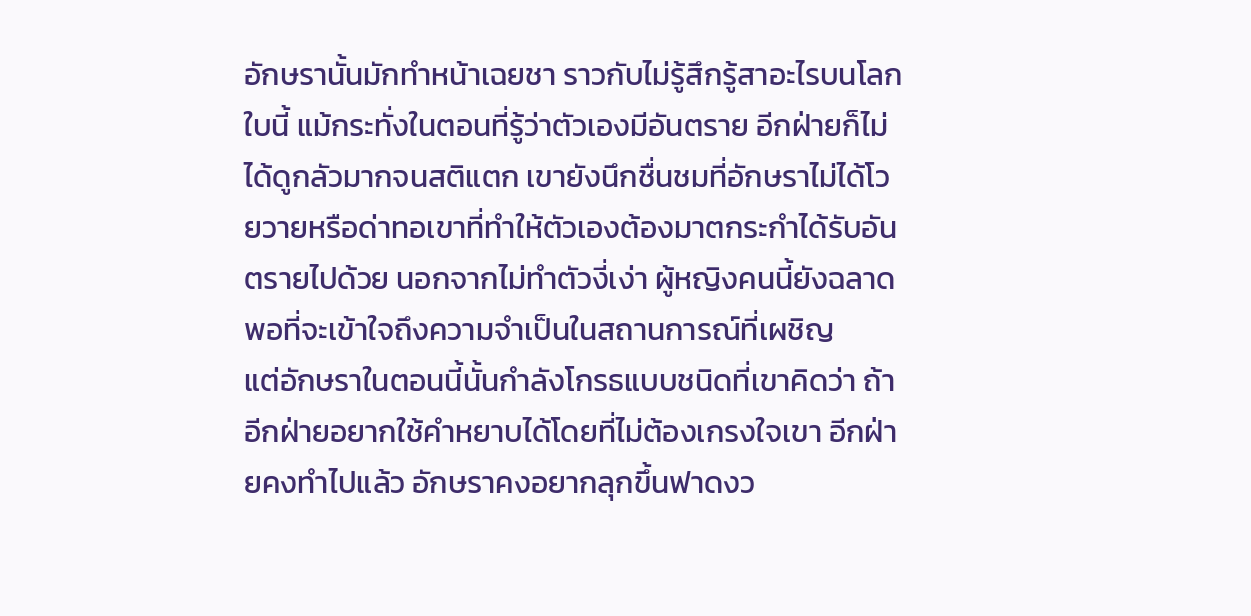อักษรานั้นมักทำหน้าเฉยชา ราวกับไม่รู้สึกรู้สาอะไรบนโลกใบนี้ แม้กระทั่งในตอนที่รู้ว่าตัวเองมีอันตราย อีกฝ่ายก็ไม่ได้ดูกลัวมากจนสติแตก เขายังนึกชื่นชมที่อักษราไม่ได้โวยวายหรือด่าทอเขาที่ทำให้ตัวเองต้องมาตกระกำได้รับอันตรายไปด้วย นอกจากไม่ทำตัวงี่เง่า ผู้หญิงคนนี้ยังฉลาดพอที่จะเข้าใจถึงความจำเป็นในสถานการณ์ที่เผชิญ
แต่อักษราในตอนนี้นั้นกำลังโกรธแบบชนิดที่เขาคิดว่า ถ้าอีกฝ่ายอยากใช้คำหยาบได้โดยที่ไม่ต้องเกรงใจเขา อีกฝ่ายคงทำไปแล้ว อักษราคงอยากลุกขึ้นฟาดงว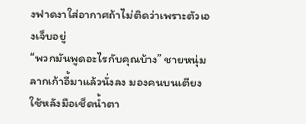งฟาดงาใส่อากาศถ้าไม่ติดว่าเพราะตัวเองเจ็บอยู่
“พวกมันพูดอะไรกับคุณบ้าง” ชายหนุ่มลากเก้าอี้มาแล้วนั่งลง มองคนบนเตียงใช้หลังมือเช็ดน้ำตา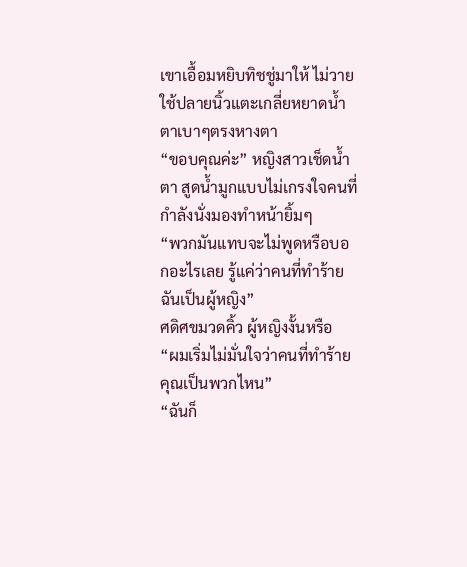เขาเอื้อมหยิบทิชชู่มาให้ ไม่วายใช้ปลายนิ้วแตะเกลี่ยหยาดน้ำตาเบาๆตรงหางตา
“ขอบคุณค่ะ” หญิงสาวเช็ดน้ำตา สูดน้ำมูกแบบไม่เกรงใจคนที่กำลังนั่งมองทำหน้ายิ้มๆ
“พวกมันแทบจะไม่พูดหรือบอกอะไรเลย รู้แค่ว่าคนที่ทำร้ายฉันเป็นผู้หญิง”
ศดิศขมวดคิ้ว ผู้หญิงงั้นหรือ
“ผมเริ่มไม่มั่นใจว่าคนที่ทำร้ายคุณเป็นพวกไหน”
“ฉันก็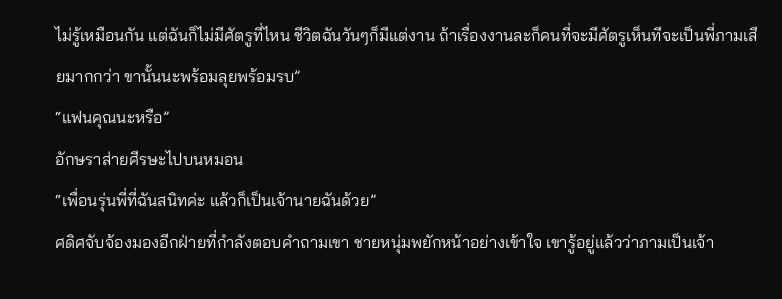ไม่รู้เหมือนกัน แต่ฉันก็ไม่มีศัตรูที่ไหน ชีวิตฉันวันๆก็มีแต่งาน ถ้าเรื่องงานละก็คนที่จะมีศัตรูเห็นทีจะเป็นพี่ภามเสียมากกว่า ขานั้นนะพร้อมลุยพร้อมรบ”
“แฟนคุณนะหรือ”
อักษราส่ายศีรษะไปบนหมอน
“เพื่อนรุ่นพี่ที่ฉันสนิทค่ะ แล้วก็เป็นเจ้านายฉันด้วย”
ศดิศจับจ้องมองอีกฝ่ายที่กำลังตอบคำถามเขา ชายหนุ่มพยักหน้าอย่างเข้าใจ เขารู้อยู่แล้วว่าภามเป็นเจ้า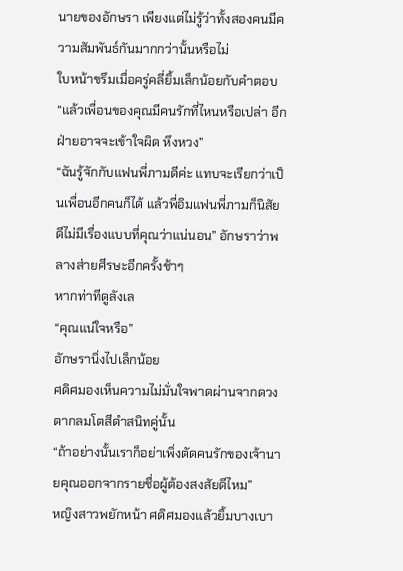นายของอักษรา เพียงแต่ไม่รู้ว่าทั้งสองคนมีความสัมพันธ์กันมากกว่านั้นหรือไม่
ใบหน้าขรึมเมื่อครู่คลี่ยิ้มเล็กน้อยกับคำตอบ
“แล้วเพื่อนของคุณมีคนรักที่ไหนหรือเปล่า อีกฝ่ายอาจจะเข้าใจผิด หึงหวง”
“ฉันรู้จักกับแฟนพี่ภามดีค่ะ แทบจะเรียกว่าเป็นเพื่อนอีกคนก็ได้ แล้วพี่อิมแฟนพี่ภามก็นิสัยดีไม่มีเรื่องแบบที่คุณว่าแน่นอน” อักษราว่าพลางส่ายศีรษะอีกครั้งช้าๆ
หากท่าทีดูลังเล
“คุณแน่ใจหรือ”
อักษรานิ่งไปเล็กน้อย
ศดิศมองเห็นความไม่มั่นใจพาดผ่านจากดวงตากลมโตสีดำสนิทคู่นั้น
“ถ้าอย่างนั้นเราก็อย่าเพิ่งตัดคนรักของเจ้านายคุณออกจากรายชื่อผู้ต้องสงสัยดีไหม”
หญิงสาวพยักหน้า ศดิศมองแล้วยิ้มบางเบา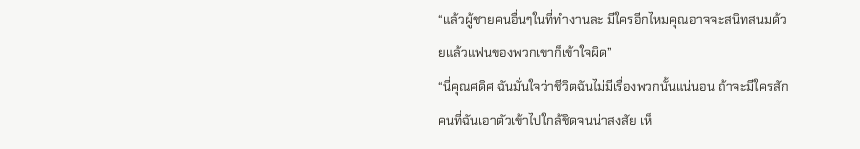“แล้วผู้ชายคนอื่นๆในที่ทำงานละ มีใครอีกไหมคุณอาจจะสนิทสนมด้วยแล้วแฟนของพวกเขาก็เข้าใจผิด”
“นี่คุณศดิศ ฉันมั่นใจว่าชีวิตฉันไม่มีเรื่องพวกนั้นแน่นอน ถ้าจะมีใครสักคนที่ฉันเอาตัวเข้าไปใกล้ชิดจนน่าสงสัย เห็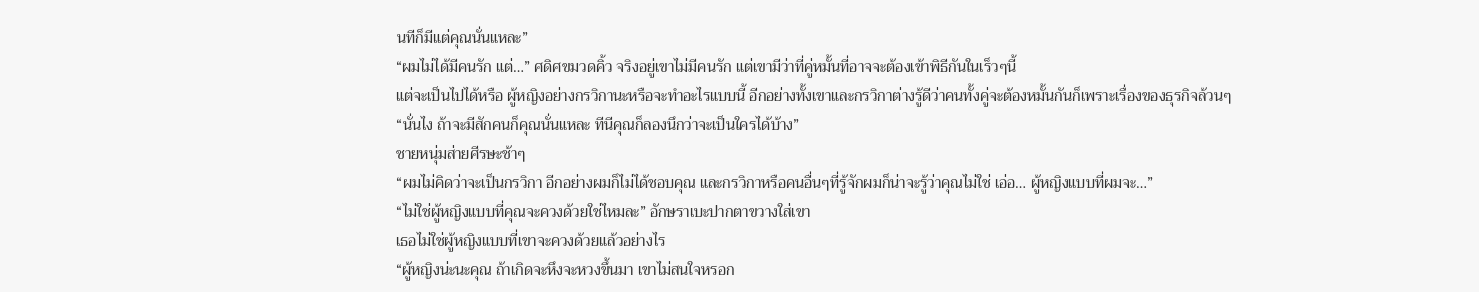นทีก็มีแต่คุณนั่นแหละ”
“ผมไม่ได้มีคนรัก แต่…” ศดิศขมวดคิ้ว จริงอยู่เขาไม่มีคนรัก แต่เขามีว่าที่คู่หมั้นที่อาจจะต้องเข้าพิธีกันในเร็วๆนี้
แต่จะเป็นไปได้หรือ ผู้หญิงอย่างกรวิกานะหรือจะทำอะไรแบบนี้ อีกอย่างทั้งเขาและกรวิกาต่างรู้ดีว่าคนทั้งคู่จะต้องหมั้นกันก็เพราะเรื่องของธุรกิจล้วนๆ
“นั่นไง ถ้าจะมีสักคนก็คุณนั่นแหละ ทีนีคุณก็ลองนึกว่าจะเป็นใครได้บ้าง”
ชายหนุ่มส่ายศีรษะช้าๆ
“ผมไม่คิดว่าจะเป็นกรวิกา อีกอย่างผมก็ไม่ได้ชอบคุณ และกรวิกาหรือคนอื่นๆที่รู้จักผมก็น่าจะรู้ว่าคุณไม่ใช่ เอ่อ… ผู้หญิงแบบที่ผมจะ…”
“ไม่ใช่ผู้หญิงแบบที่คุณจะควงด้วยใช่ไหมละ” อักษราเบะปากตาขวางใส่เขา
เธอไม่ใช่ผู้หญิงแบบที่เขาจะควงด้วยแล้วอย่างไร
“ผู้หญิงน่ะนะคุณ ถ้าเกิดจะหึงจะหวงขึ้นมา เขาไม่สนใจหรอก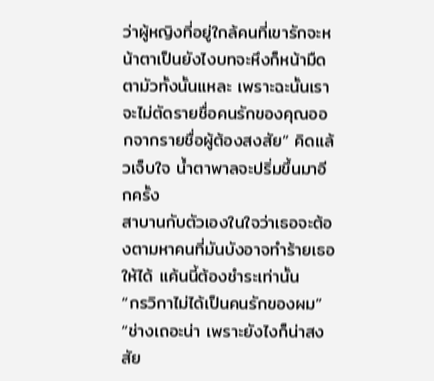ว่าผู้หญิงที่อยู่ใกล้คนที่เขารักจะหน้าตาเป็นยังไงบทจะหึงก็หน้ามืดตามัวทั้งนั้นแหละ เพราะฉะนั้นเราจะไม่ตัดรายชื่อคนรักของคุณออกจากรายชื่อผู้ต้องสงสัย” คิดแล้วเจ็บใจ น้ำตาพาลจะปริ่มขึ้นมาอีกครั้ง
สาบานกับตัวเองในใจว่าเธอจะต้องตามหาคนที่มันบังอาจทำร้ายเธอให้ได้ แค้นนี้ต้องชำระเท่านั้น
“กรวิกาไม่ได้เป็นคนรักของผม”
“ช่างเถอะน่า เพราะยังไงก็น่าสงสัย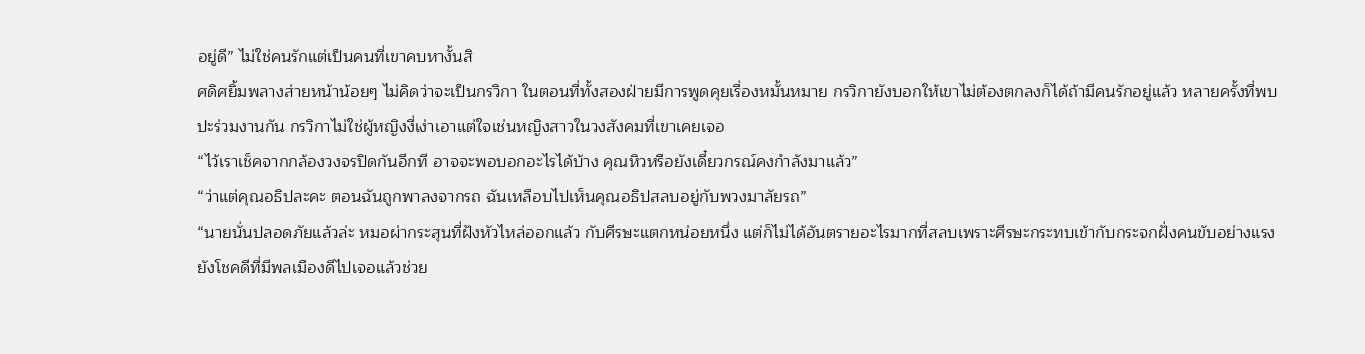อยู่ดี” ไม่ใช่คนรักแต่เป็นคนที่เขาคบหางั้นสิ
ศดิศยิ้มพลางส่ายหน้าน้อยๆ ไม่คิดว่าจะเป็นกรวิกา ในตอนที่ทั้งสองฝ่ายมีการพูดคุยเรื่องหมั้นหมาย กรวิกายังบอกให้เขาไม่ต้องตกลงก็ได้ถ้ามีคนรักอยู่แล้ว หลายครั้งที่พบปะร่วมงานกัน กรวิกาไม่ใช่ผู้หญิงงี่เง่าเอาแต่ใจเช่นหญิงสาวในวงสังคมที่เขาเคยเจอ
“ไว้เราเช็คจากกล้องวงจรปิดกันอีกที อาจจะพอบอกอะไรได้บ้าง คุณหิวหรือยังเดี๋ยวกรณ์คงกำลังมาแล้ว”
“ว่าแต่คุณอธิปละคะ ตอนฉันถูกพาลงจากรถ ฉันเหลือบไปเห็นคุณอธิปสลบอยู่กับพวงมาลัยรถ”
“นายนั่นปลอดภัยแล้วล่ะ หมอผ่ากระสุนที่ฝังหัวไหล่ออกแล้ว กับศีรษะแตกหน่อยหนึ่ง แต่ก็ไม่ได้อันตรายอะไรมากที่สลบเพราะศีรษะกระทบเข้ากับกระจกฝั่งคนขับอย่างแรง ยังโชคดีที่มีพลเมืองดีไปเจอแล้วช่วย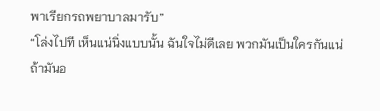พาเรียกรถพยาบาลมารับ”
“โล่งไปที เห็นแน่นิ่งแบบนั้น ฉันใจไม่ดีเลย พวกมันเป็นใครกันแน่ ถ้ามันอ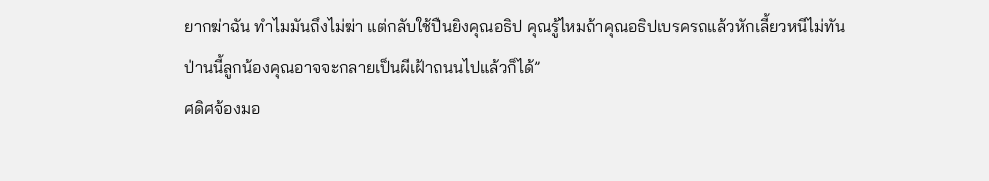ยากฆ่าฉัน ทำไมมันถึงไม่ฆ่า แต่กลับใช้ปืนยิงคุณอธิป คุณรู้ไหมถ้าคุณอธิปเบรครถแล้วหักเลี้ยวหนีไม่ทัน ป่านนี้ลูกน้องคุณอาจจะกลายเป็นผีเฝ้าถนนไปแล้วก็ได้”
ศดิศจ้องมอ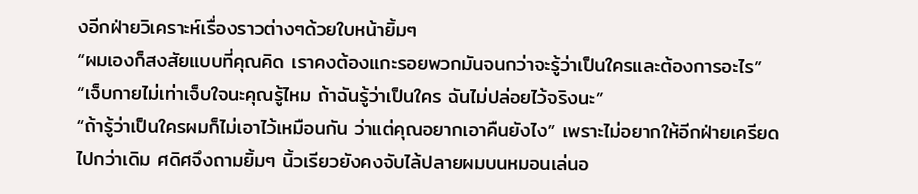งอีกฝ่ายวิเคราะห์เรื่องราวต่างๆด้วยใบหน้ายิ้มๆ
“ผมเองก็สงสัยแบบที่คุณคิด เราคงต้องแกะรอยพวกมันจนกว่าจะรู้ว่าเป็นใครและต้องการอะไร”
“เจ็บกายไม่เท่าเจ็บใจนะคุณรู้ไหม ถ้าฉันรู้ว่าเป็นใคร ฉันไม่ปล่อยไว้จริงนะ”
“ถ้ารู้ว่าเป็นใครผมก็ไม่เอาไว้เหมือนกัน ว่าแต่คุณอยากเอาคืนยังไง” เพราะไม่อยากให้อีกฝ่ายเครียดไปกว่าเดิม ศดิศจึงถามยิ้มๆ นิ้วเรียวยังคงจับไล้ปลายผมบนหมอนเล่นอ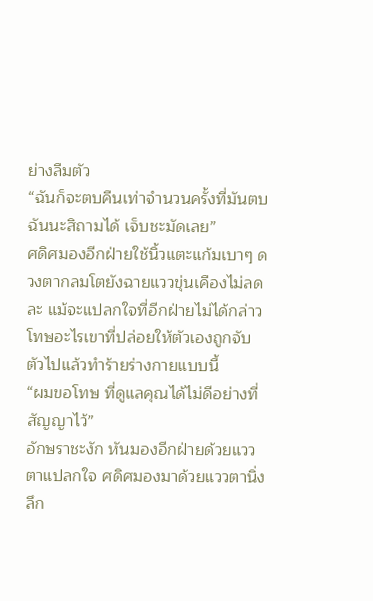ย่างลืมตัว
“ฉันก็จะตบคืนเท่าจำนวนครั้งที่มันตบฉันนะสิถามได้ เจ็บชะมัดเลย”
ศดิศมองอีกฝ่ายใช้นิ้วแตะแก้มเบาๆ ดวงตากลมโตยังฉายแววขุ่นเคืองไม่ลดละ แม้จะแปลกใจที่อีกฝ่ายไม่ได้กล่าวโทษอะไรเขาที่ปล่อยให้ตัวเองถูกจับตัวไปแล้วทำร้ายร่างกายแบบนี้
“ผมขอโทษ ที่ดูแลคุณได้ไม่ดีอย่างที่สัญญาไว้”
อักษราชะงัก หันมองอีกฝ่ายด้วยแววตาแปลกใจ ศดิศมองมาด้วยแววตานิ่งลึก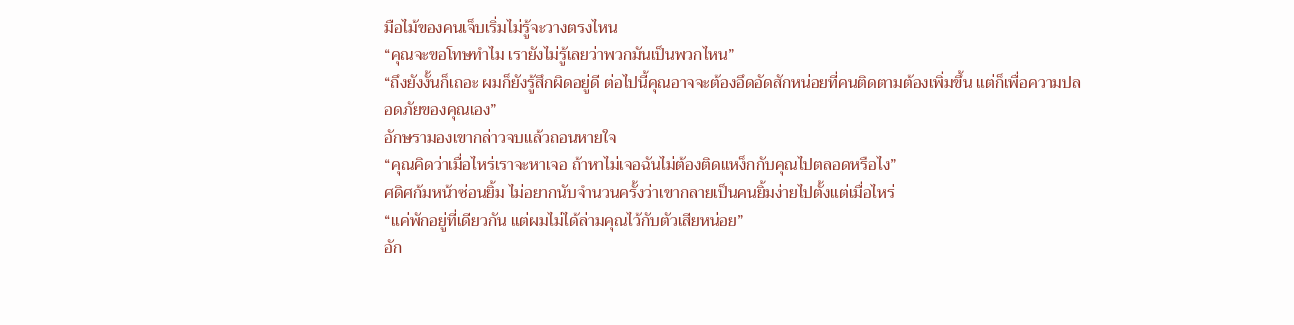มือไม้ของคนเจ็บเริ่มไม่รู้จะวางตรงไหน
“คุณจะขอโทษทำไม เรายังไม่รู้เลยว่าพวกมันเป็นพวกไหน”
“ถึงยังงั้นก็เถอะ ผมก็ยังรู้สึกผิดอยู่ดี ต่อไปนี้คุณอาจจะต้องอึดอัดสักหน่อยที่คนติดตามต้องเพิ่มขึ้น แต่ก็เพื่อความปลอดภัยของคุณเอง”
อักษรามองเขากล่าวจบแล้วถอนหายใจ
“คุณคิดว่าเมื่อไหร่เราจะหาเจอ ถ้าหาไม่เจอฉันไม่ต้องติดแหง็กกับคุณไปตลอดหรือไง”
ศดิศก้มหน้าซ่อนยิ้ม ไม่อยากนับจำนวนครั้งว่าเขากลายเป็นคนยิ้มง่ายไปตั้งแต่เมื่อไหร่
“แค่พักอยู่ที่เดียวกัน แต่ผมไม่ได้ล่ามคุณไว้กับตัวเสียหน่อย”
อัก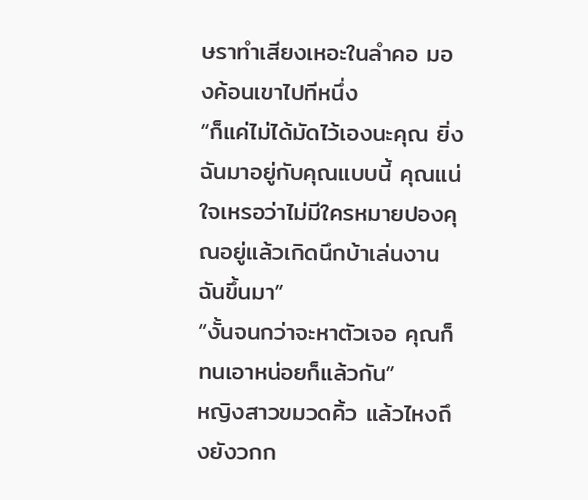ษราทำเสียงเหอะในลำคอ มองค้อนเขาไปทีหนึ่ง
“ก็แค่ไม่ได้มัดไว้เองนะคุณ ยิ่งฉันมาอยู่กับคุณแบบนี้ คุณแน่ใจเหรอว่าไม่มีใครหมายปองคุณอยู่แล้วเกิดนึกบ้าเล่นงานฉันขึ้นมา”
“งั้นจนกว่าจะหาตัวเจอ คุณก็ทนเอาหน่อยก็แล้วกัน”
หญิงสาวขมวดคิ้ว แล้วไหงถึงยังวกก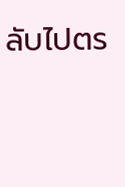ลับไปตร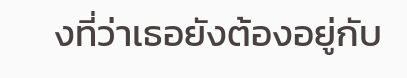งที่ว่าเธอยังต้องอยู่กับ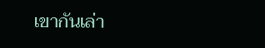เขากันเล่า